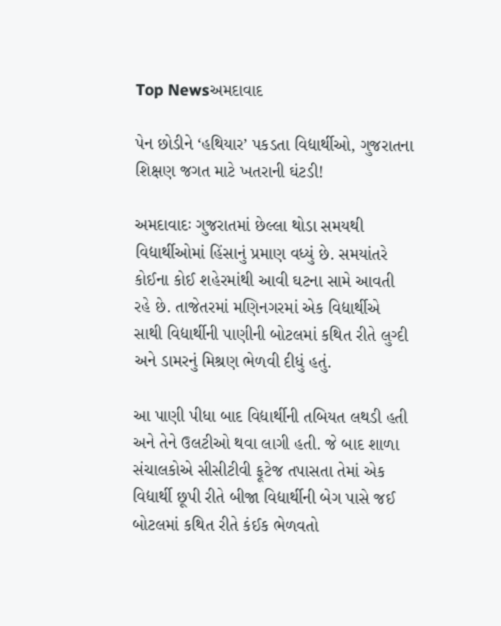Top Newsઅમદાવાદ

પેન છોડીને ‘હથિયાર’ પકડતા વિદ્યાર્થીઓ, ગુજરાતના શિક્ષણ જગત માટે ખતરાની ઘંટડી!

અમદાવાદઃ ગુજરાતમાં છેલ્લા થોડા સમયથી વિદ્યાર્થીઓમાં હિંસાનું પ્રમાણ વધ્યું છે. સમયાંતરે કોઈના કોઈ શહેરમાંથી આવી ઘટના સામે આવતી રહે છે. તાજેતરમાં મણિનગરમાં એક વિદ્યાર્થીએ સાથી વિદ્યાર્થીની પાણીની બોટલમાં કથિત રીતે લુગ્દી અને ડામરનું મિશ્રણ ભેળવી દીધું હતું.

આ પાણી પીધા બાદ વિદ્યાર્થીની તબિયત લથડી હતી અને તેને ઉલટીઓ થવા લાગી હતી. જે બાદ શાળા સંચાલકોએ સીસીટીવી ફૂટેજ તપાસતા તેમાં એક વિદ્યાર્થી છૂપી રીતે બીજા વિદ્યાર્થીની બેગ પાસે જઈ બોટલમાં કથિત રીતે કંઈક ભેળવતો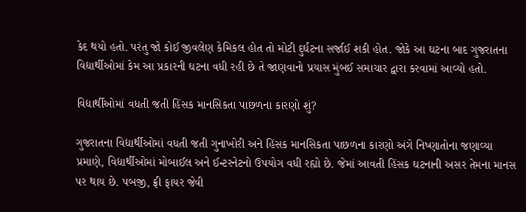કેદ થયો હતો. પરંતુ જો કોઈ જીવલેણ કેમિકલ હોત તો મોટી દુર્ઘટના સર્જાઈ શકી હોત. જોકે આ ઘટના બાદ ગુજરાતના વિદ્યાર્થીઓમાં કેમ આ પ્રકારની ઘટના વધી રહી છે તે જાણવાનો પ્રયાસ મુંબઈ સમાચાર દ્વારા કરવામાં આવ્યો હતો.

વિદ્યાર્થીઓમાં વધતી જતી હિંસક માનસિકતા પાછળના કારણો શું?

ગુજરાતના વિદ્યાર્થીઓમાં વધતી જતી ગુનાખોરી અને હિંસક માનસિકતા પાછળના કારણો અંગે નિષ્ણાતોના જણાવ્યા પ્રમાણે, વિદ્યાર્થીઓમાં મોબાઈલ અને ઈન્ટરનેટનો ઉપયોગ વધી રહ્યો છે. જેમાં આવતી હિંસક ઘટનાની અસર તેમના માનસ પર થાય છે. પબજી, ફ્રી ફાયર જેવી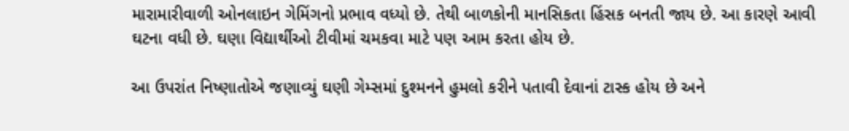મારામારીવાળી ઓનલાઇન ગેમિંગનો પ્રભાવ વધ્યો છે. તેથી બાળકોની માનસિકતા હિંસક બનતી જાય છે. આ કારણે આવી ઘટના વધી છે. ઘણા વિદ્યાર્થીઓ ટીવીમાં ચમકવા માટે પણ આમ કરતા હોય છે.

આ ઉપરાંત નિષ્ણાતોએ જણાવ્યું ઘણી ગેમ્સમાં દુશ્મનને હુમલો કરીને પતાવી દેવાનાં ટાસ્ક હોય છે અને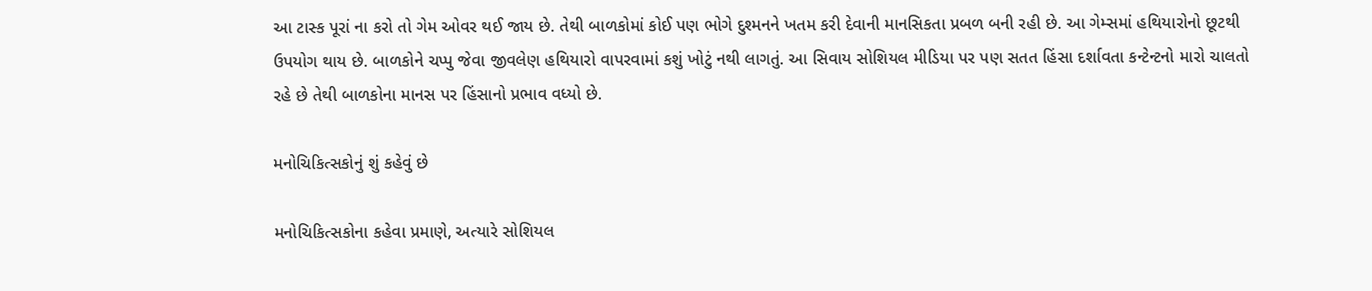આ ટાસ્ક પૂરાં ના કરો તો ગેમ ઓવર થઈ જાય છે. તેથી બાળકોમાં કોઈ પણ ભોગે દુશ્મનને ખતમ કરી દેવાની માનસિકતા પ્રબળ બની રહી છે. આ ગેમ્સમાં હથિયારોનો છૂટથી ઉપયોગ થાય છે. બાળકોને ચપ્પુ જેવા જીવલેણ હથિયારો વાપરવામાં કશું ખોટું નથી લાગતું. આ સિવાય સોશિયલ મીડિયા પર પણ સતત હિંસા દર્શાવતા કન્ટેન્ટનો મારો ચાલતો રહે છે તેથી બાળકોના માનસ પર હિંસાનો પ્રભાવ વધ્યો છે.

મનોચિકિત્સકોનું શું કહેવું છે

મનોચિકિત્સકોના કહેવા પ્રમાણે, અત્યારે સોશિયલ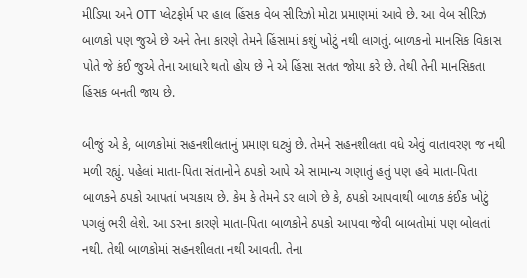મીડિયા અને OTT પ્લેટફોર્મ પર હાલ હિંસક વેબ સીરિઝો મોટા પ્રમાણમાં આવે છે. આ વેબ સીરિઝ બાળકો પણ જુએ છે અને તેના કારણે તેમને હિંસામાં કશું ખોટું નથી લાગતું. બાળકનો માનસિક વિકાસ પોતે જે કંઈ જુએ તેના આધારે થતો હોય છે ને એ હિંસા સતત જોયા કરે છે. તેથી તેની માનસિકતા હિંસક બનતી જાય છે.

બીજું એ કે, બાળકોમાં સહનશીલતાનું પ્રમાણ ઘટ્યું છે. તેમને સહનશીલતા વધે એવું વાતાવરણ જ નથી મળી રહ્યું. પહેલાં માતા-પિતા સંતાનોને ઠપકો આપે એ સામાન્ય ગણાતું હતું પણ હવે માતા-પિતા બાળકને ઠપકો આપતાં ખચકાય છે. કેમ કે તેમને ડર લાગે છે કે, ઠપકો આપવાથી બાળક કંઈક ખોટું પગલું ભરી લેશે. આ ડરના કારણે માતા-પિતા બાળકોને ઠપકો આપવા જેવી બાબતોમાં પણ બોલતાં નથી. તેથી બાળકોમાં સહનશીલતા નથી આવતી. તેના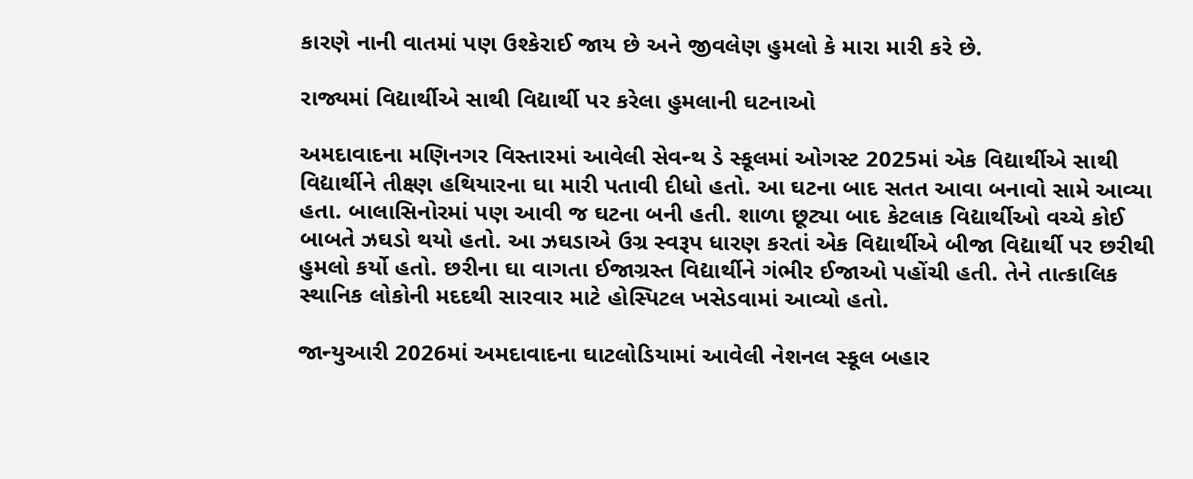કારણે નાની વાતમાં પણ ઉશ્કેરાઈ જાય છે અને જીવલેણ હુમલો કે મારા મારી કરે છે.

રાજ્યમાં વિદ્યાર્થીએ સાથી વિદ્યાર્થી પર કરેલા હુમલાની ઘટનાઓ

અમદાવાદના મણિનગર વિસ્તારમાં આવેલી સેવન્થ ડે સ્કૂલમાં ઓગસ્ટ 2025માં એક વિદ્યાર્થીએ સાથી વિદ્યાર્થીને તીક્ષ્ણ હથિયારના ઘા મારી પતાવી દીધો હતો. આ ઘટના બાદ સતત આવા બનાવો સામે આવ્યા હતા. બાલાસિનોરમાં પણ આવી જ ઘટના બની હતી. શાળા છૂટ્યા બાદ કેટલાક વિદ્યાર્થીઓ વચ્ચે કોઈ બાબતે ઝઘડો થયો હતો. આ ઝઘડાએ ઉગ્ર સ્વરૂપ ધારણ કરતાં એક વિદ્યાર્થીએ બીજા વિદ્યાર્થી પર છરીથી હુમલો કર્યો હતો. છરીના ઘા વાગતા ઈજાગ્રસ્ત વિદ્યાર્થીને ગંભીર ઈજાઓ પહોંચી હતી. તેને તાત્કાલિક સ્થાનિક લોકોની મદદથી સારવાર માટે હોસ્પિટલ ખસેડવામાં આવ્યો હતો.

જાન્યુઆરી 2026માં અમદાવાદના ઘાટલોડિયામાં આવેલી નેશનલ સ્કૂલ બહાર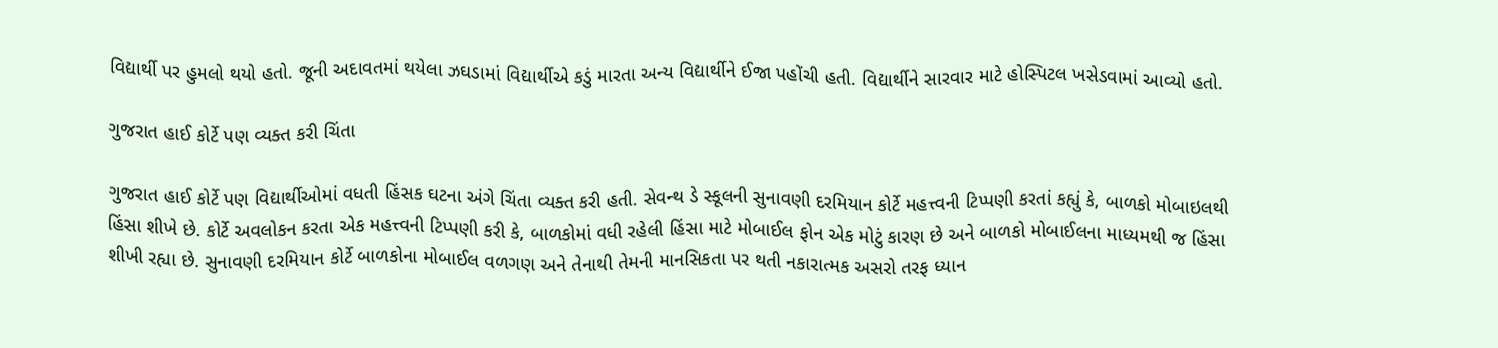વિદ્યાર્થી પર હુમલો થયો હતો. જૂની અદાવતમાં થયેલા ઝઘડામાં વિદ્યાર્થીએ કડું મારતા અન્ય વિદ્યાર્થીને ઈજા પહોંચી હતી. વિદ્યાર્થીને સારવાર માટે હોસ્પિટલ ખસેડવામાં આવ્યો હતો.

ગુજરાત હાઈ કોર્ટે પણ વ્યક્ત કરી ચિંતા

ગુજરાત હાઈ કોર્ટે પણ વિદ્યાર્થીઓમાં વધતી હિંસક ઘટના અંગે ચિંતા વ્યક્ત કરી હતી. સેવન્થ ડે સ્કૂલની સુનાવણી દરમિયાન કોર્ટે મહત્ત્વની ટિપ્પણી કરતાં કહ્યું કે, બાળકો મોબાઇલથી હિંસા શીખે છે. કોર્ટે અવલોકન કરતા એક મહત્ત્વની ટિપ્પણી કરી કે, બાળકોમાં વધી રહેલી હિંસા માટે મોબાઈલ ફોન એક મોટું કારણ છે અને બાળકો મોબાઈલના માધ્યમથી જ હિંસા શીખી રહ્યા છે. સુનાવણી દરમિયાન કોર્ટે બાળકોના મોબાઈલ વળગણ અને તેનાથી તેમની માનસિકતા પર થતી નકારાત્મક અસરો તરફ ધ્યાન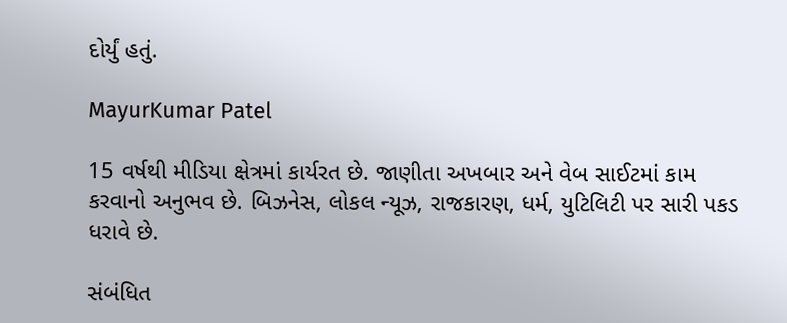દોર્યું હતું.

MayurKumar Patel

15 વર્ષથી મીડિયા ક્ષેત્રમાં કાર્યરત છે. જાણીતા અખબાર અને વેબ સાઈટમાં કામ કરવાનો અનુભવ છે. બિઝનેસ, લોકલ ન્યૂઝ, રાજકારણ, ધર્મ, યુટિલિટી પર સારી પકડ ધરાવે છે.

સંબંધિત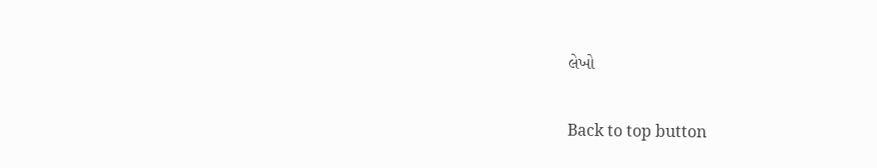લેખો

Back to top button